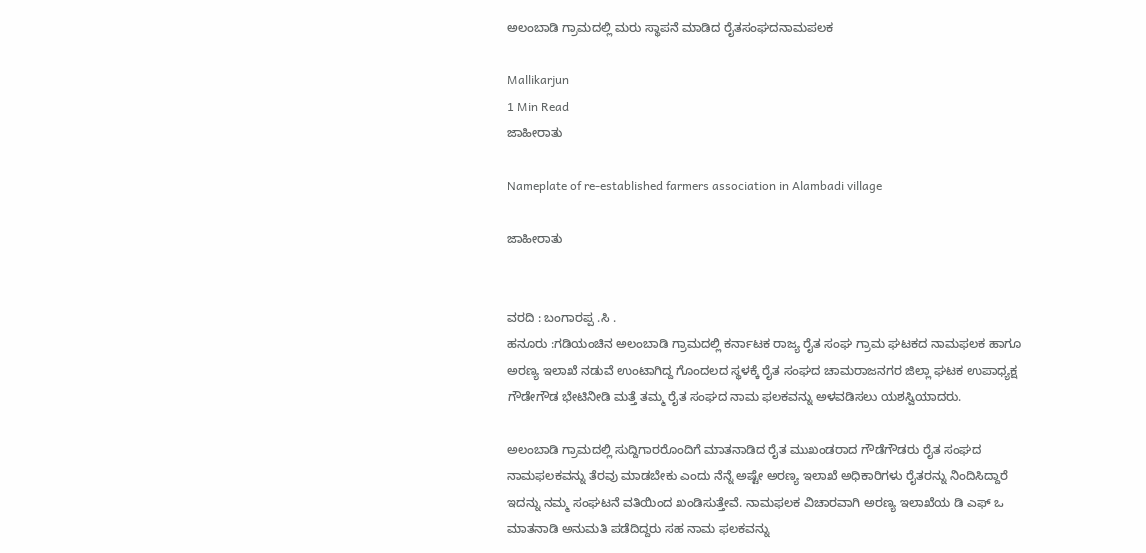ಅಲಂಬಾಡಿ ಗ್ರಾಮದಲ್ಲಿ ಮರು ಸ್ಥಾಪನೆ ಮಾಡಿದ ರೈತಸಂಘದನಾಮಪಲಕ

Mallikarjun
1 Min Read
ಜಾಹೀರಾತು

Nameplate of re-established farmers association in Alambadi village

ಜಾಹೀರಾತು


ವರದಿ : ಬಂಗಾರಪ್ಪ .ಸಿ .
ಹನೂರು :ಗಡಿಯಂಚಿನ ಅಲಂಬಾಡಿ ಗ್ರಾಮದಲ್ಲಿ ಕರ್ನಾಟಕ ರಾಜ್ಯ ರೈತ ಸಂಘ ಗ್ರಾಮ ಘಟಕದ ನಾಮಫಲಕ ಹಾಗೂ ಅರಣ್ಯ ಇಲಾಖೆ ನಡುವೆ ಉಂಟಾಗಿದ್ದ ಗೊಂದಲದ ಸ್ಥಳಕ್ಕೆ ರೈತ ಸಂಘದ ಚಾಮರಾಜನಗರ ಜಿಲ್ಲಾ ಘಟಕ ಉಪಾಧ್ಯಕ್ಷ ಗೌಡೇಗೌಡ ಭೇಟಿನೀಡಿ ಮತ್ತೆ ತಮ್ಮ ರೈತ ಸಂಘದ ನಾಮ ಫಲಕವನ್ನು ಅಳವಡಿಸಲು ಯಶಸ್ವಿಯಾದರು.

ಅಲಂಬಾಡಿ ಗ್ರಾಮದಲ್ಲಿ ಸುದ್ದಿಗಾರರೊಂದಿಗೆ ಮಾತನಾಡಿದ ರೈತ ಮುಖಂಡರಾದ ಗೌಡೆಗೌಡರು ರೈತ ಸಂಘದ ನಾಮಫಲಕವನ್ನು ತೆರವು ಮಾಡಬೇಕು ಎಂದು ನೆನ್ನೆ ಅಷ್ಟೇ ಅರಣ್ಯ ಇಲಾಖೆ ಅಧಿಕಾರಿಗಳು ರೈತರನ್ನು ನಿಂದಿಸಿದ್ದಾರೆ ಇದನ್ನು ನಮ್ಮ ಸಂಘಟನೆ ವತಿಯಿಂದ ಖಂಡಿಸುತ್ತೇವೆ. ನಾಮಫಲಕ ವಿಚಾರವಾಗಿ ಅರಣ್ಯ ಇಲಾಖೆಯ ಡಿ ಎಫ್ ಒ ಮಾತನಾಡಿ ಅನುಮತಿ ಪಡೆದಿದ್ದರು ಸಹ ನಾಮ ಫಲಕವನ್ನು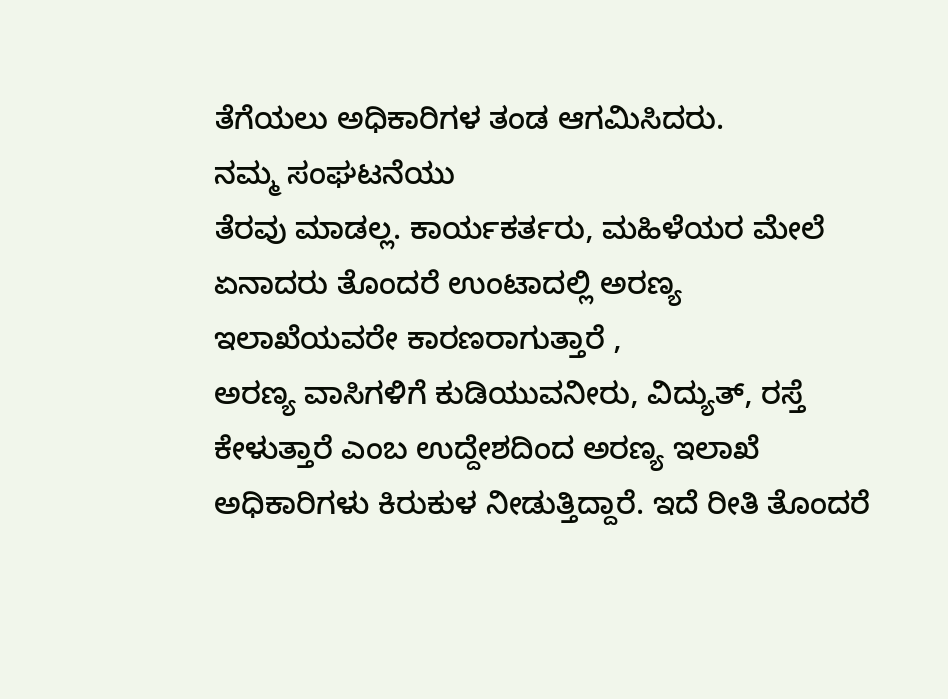ತೆಗೆಯಲು ಅಧಿಕಾರಿಗಳ ತಂಡ ಆಗಮಿಸಿದರು.
ನಮ್ಮ ಸಂಘಟನೆಯು
ತೆರವು ಮಾಡಲ್ಲ. ಕಾರ್ಯಕರ್ತರು, ಮಹಿಳೆಯರ ಮೇಲೆ ಏನಾದರು ತೊಂದರೆ ಉಂಟಾದಲ್ಲಿ ಅರಣ್ಯ ಇಲಾಖೆಯವರೇ ಕಾರಣರಾಗುತ್ತಾರೆ ,
ಅರಣ್ಯ ವಾಸಿಗಳಿಗೆ ಕುಡಿಯುವನೀರು, ವಿದ್ಯುತ್, ರಸ್ತೆ ಕೇಳುತ್ತಾರೆ ಎಂಬ ಉದ್ದೇಶದಿಂದ ಅರಣ್ಯ ಇಲಾಖೆ ಅಧಿಕಾರಿಗಳು ಕಿರುಕುಳ ನೀಡುತ್ತಿದ್ದಾರೆ. ಇದೆ ರೀತಿ ತೊಂದರೆ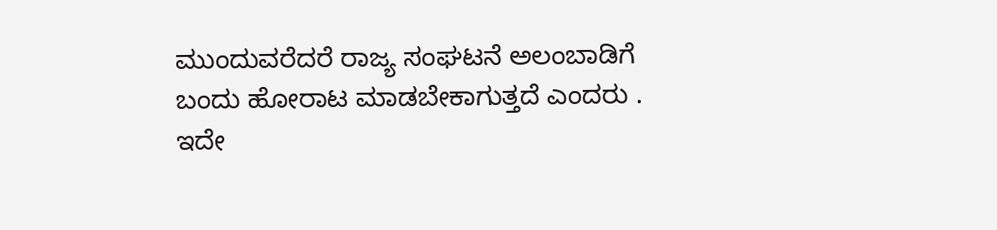ಮುಂದುವರೆದರೆ ರಾಜ್ಯ ಸಂಘಟನೆ ಅಲಂಬಾಡಿಗೆ ಬಂದು ಹೋರಾಟ ಮಾಡಬೇಕಾಗುತ್ತದೆ ಎಂದರು .
ಇದೇ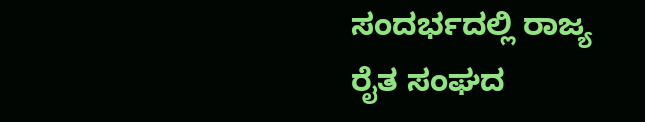ಸಂದರ್ಭದಲ್ಲಿ ರಾಜ್ಯ ರೈತ ಸಂಘದ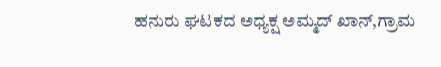ಹನುರು ಘಟಕದ ಅಧ್ಯಕ್ಷ ಅಮ್ಮದ್ ಖಾನ್,ಗ್ರಾಮ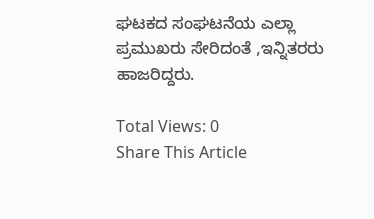ಘಟಕದ ಸಂಘಟನೆಯ ಎಲ್ಲಾ ಪ್ರಮುಖರು ಸೇರಿದಂತೆ ,ಇನ್ನಿತರರು ಹಾಜರಿದ್ದರು.

Total Views: 0
Share This Article